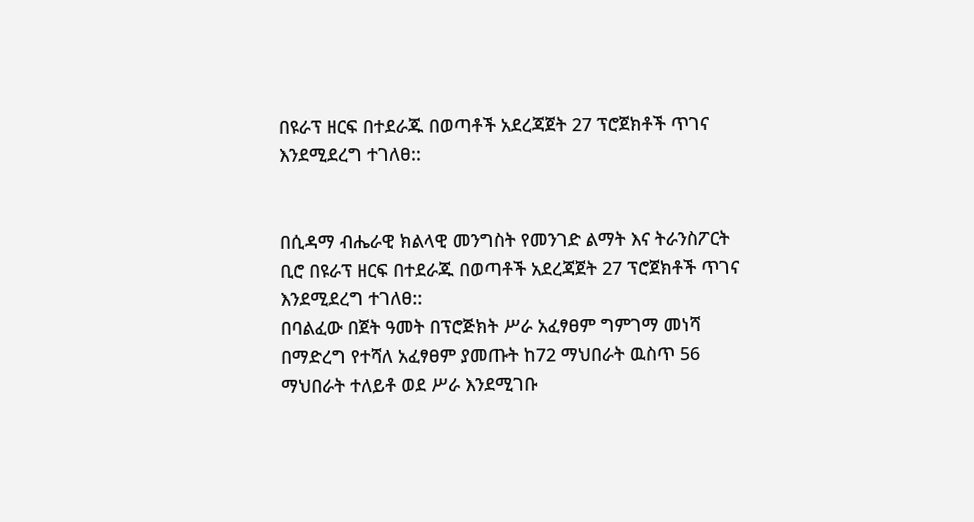በዩራፕ ዘርፍ በተደራጁ በወጣቶች አደረጃጀት 27 ፕሮጀክቶች ጥገና እንደሚደረግ ተገለፀ::


በሲዳማ ብሔራዊ ክልላዊ መንግስት የመንገድ ልማት እና ትራንስፖርት ቢሮ በዩራፕ ዘርፍ በተደራጁ በወጣቶች አደረጃጀት 27 ፕሮጀክቶች ጥገና እንደሚደረግ ተገለፀ::
በባልፈው በጀት ዓመት በፕሮጅክት ሥራ አፈፃፀም ግምገማ መነሻ በማድረግ የተሻለ አፈፃፀም ያመጡት ከ72 ማህበራት ዉስጥ 56 ማህበራት ተለይቶ ወደ ሥራ እንደሚገቡ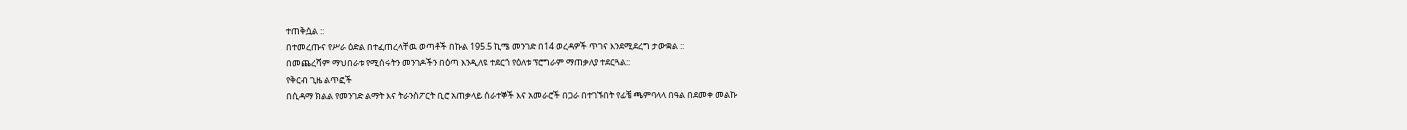ተጠቅሷል ::
በተመረጡና የሥራ ዕድል በተፈጠረላቸዉ ወጣቶች በኩል 195.5 ኪሜ መንገድ በ14 ወረዳዎች ጥገና እንደሚደረግ ታውቋል ::
በመጨረሻም ማህበራቱ የሚሰሩትን መንገዶችን በዕጣ እንዲለዩ ተደርጎ የዕለቱ ፕሮግራም ማጠቃለያ ተደርጓል::
የቅርብ ጊዜ ልጥፎች
በሲዳማ ክልል የመንገድ ልማት እና ትራንስፖርት ቢሮ አጠቃላይ ሰራተኞች እና አመራሮች በጋራ በተገኙበት የፊቼ ጫምባላላ በዓል በደመቀ መልኩ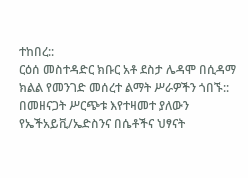ተከበረ::
ርዕሰ መስተዳድር ክቡር አቶ ደስታ ሌዳሞ በሲዳማ ክልል የመንገድ መሰረተ ልማት ሥራዎችን ጎበኙ::
በመዘናጋት ሥርጭቱ እየተዛመተ ያለውን የኤችአይቪ/ኤድስንና በሴቶችና ህፃናት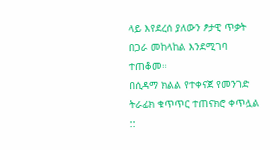ላይ እየደረሰ ያለውን ፆታዊ ጥቃት በጋራ መከላከል እንደሚገባ ተጠቆመ።
በሲዳማ ክልል የተቀናጀ የመንገድ ትራፊክ ቁጥጥር ተጠናክሮ ቀጥሏል ::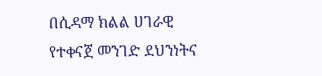በሲዳማ ክልል ሀገራዊ የተቀናጀ መንገድ ደህንነትና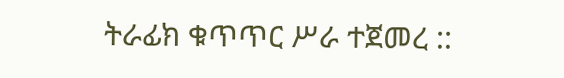ትራፊክ ቁጥጥር ሥራ ተጀመረ ::